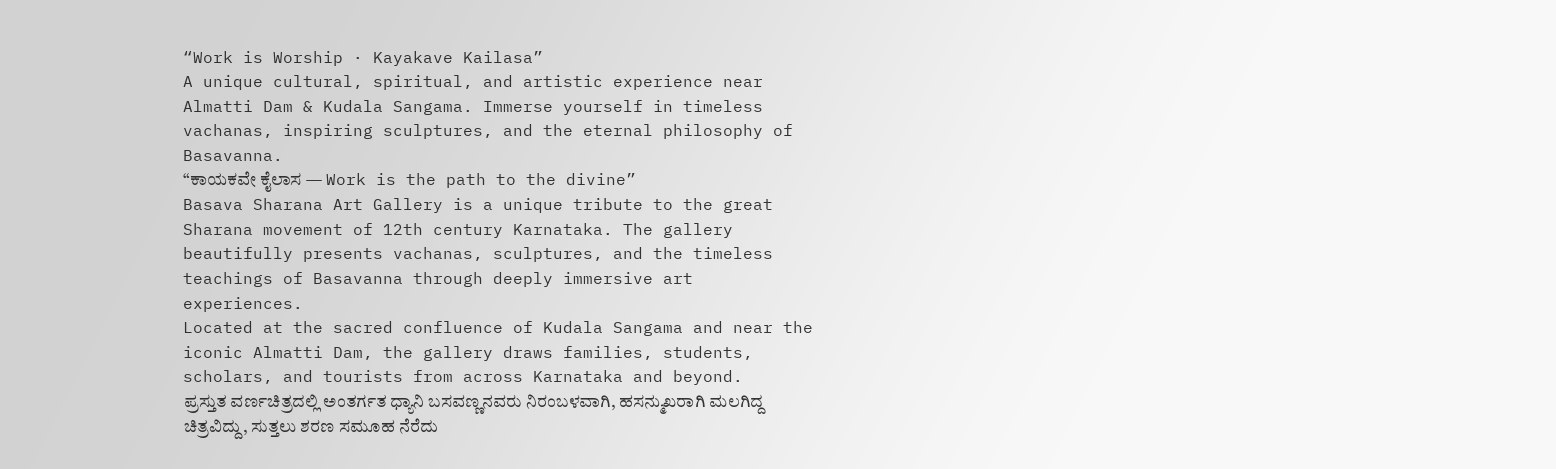“Work is Worship · Kayakave Kailasa”
A unique cultural, spiritual, and artistic experience near Almatti Dam & Kudala Sangama. Immerse yourself in timeless vachanas, inspiring sculptures, and the eternal philosophy of Basavanna.
“ಕಾಯಕವೇ ಕೈಲಾಸ — Work is the path to the divine”
Basava Sharana Art Gallery is a unique tribute to the great Sharana movement of 12th century Karnataka. The gallery beautifully presents vachanas, sculptures, and the timeless teachings of Basavanna through deeply immersive art experiences.
Located at the sacred confluence of Kudala Sangama and near the iconic Almatti Dam, the gallery draws families, students, scholars, and tourists from across Karnataka and beyond.
ಪ್ರಸ್ತುತ ವರ್ಣಚಿತ್ರದಲ್ಲಿ ಅಂತರ್ಗತ ಧ್ಯಾನಿ ಬಸವಣ್ಣನವರು ನಿರಂಬಳವಾಗಿ, ಹಸನ್ಮುಖರಾಗಿ ಮಲಗಿದ್ದ ಚಿತ್ರವಿದ್ದು, ಸುತ್ತಲು ಶರಣ ಸಮೂಹ ನೆರೆದು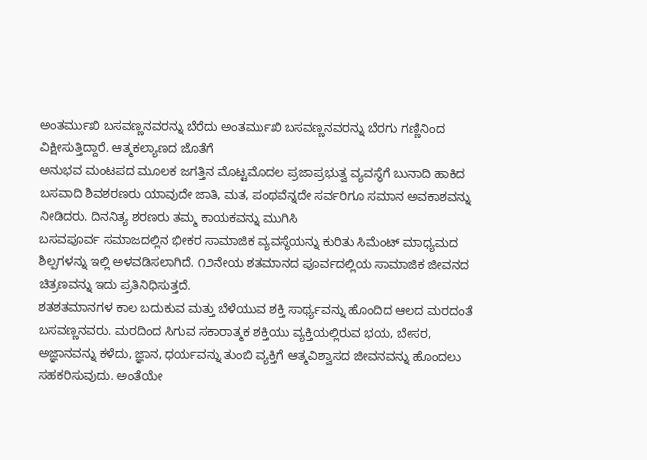ಅಂತರ್ಮುಖಿ ಬಸವಣ್ಣನವರನ್ನು ಬೆರೆದು ಅಂತರ್ಮುಖಿ ಬಸವಣ್ಣನವರನ್ನು ಬೆರಗು ಗಣ್ಣಿನಿಂದ ವಿಕ್ಷೀಸುತ್ತಿದ್ದಾರೆ. ಆತ್ಮಕಲ್ಯಾಣದ ಜೊತೆಗೆ
ಅನುಭವ ಮಂಟಪದ ಮೂಲಕ ಜಗತ್ತಿನ ಮೊಟ್ಟಮೊದಲ ಪ್ರಜಾಪ್ರಭುತ್ವ ವ್ಯವಸ್ಥೆಗೆ ಬುನಾದಿ ಹಾಕಿದ ಬಸವಾದಿ ಶಿವಶರಣರು ಯಾವುದೇ ಜಾತಿ, ಮತ, ಪಂಥವೆನ್ನದೇ ಸರ್ವರಿಗೂ ಸಮಾನ ಅವಕಾಶವನ್ನು ನೀಡಿದರು. ದಿನನಿತ್ಯ ಶರಣರು ತಮ್ಮ ಕಾಯಕವನ್ನು ಮುಗಿಸಿ
ಬಸವಪೂರ್ವ ಸಮಾಜದಲ್ಲಿನ ಭೀಕರ ಸಾಮಾಜಿಕ ವ್ಯವಸ್ಥೆಯನ್ನು ಕುರಿತು ಸಿಮೆಂಟ್ ಮಾಧ್ಯಮದ ಶಿಲ್ಪಗಳನ್ನು ಇಲ್ಲಿ ಅಳವಡಿಸಲಾಗಿದೆ. ೧೨ನೇಯ ಶತಮಾನದ ಪೂರ್ವದಲ್ಲಿಯ ಸಾಮಾಜಿಕ ಜೀವನದ ಚಿತ್ರಣವನ್ನು ಇದು ಪ್ರತಿನಿಧಿಸುತ್ತದೆ.
ಶತಶತಮಾನಗಳ ಕಾಲ ಬದುಕುವ ಮತ್ತು ಬೆಳೆಯುವ ಶಕ್ತಿ ಸಾರ್ಥ್ಯವನ್ನು ಹೊಂದಿದ ಆಲದ ಮರದಂತೆ ಬಸವಣ್ಣನವರು. ಮರದಿಂದ ಸಿಗುವ ಸಕಾರಾತ್ಮಕ ಶಕ್ತಿಯು ವ್ಯಕ್ತಿಯಲ್ಲಿರುವ ಭಯ, ಬೇಸರ, ಅಜ್ಞಾನವನ್ನು ಕಳೆದು, ಜ್ಞಾನ, ಧರ್ಯವನ್ನು ತುಂಬಿ ವ್ಯಕ್ತಿಗೆ ಆತ್ಮವಿಶ್ವಾಸದ ಜೀವನವನ್ನು ಹೊಂದಲು ಸಹಕರಿಸುವುದು. ಅಂತೆಯೇ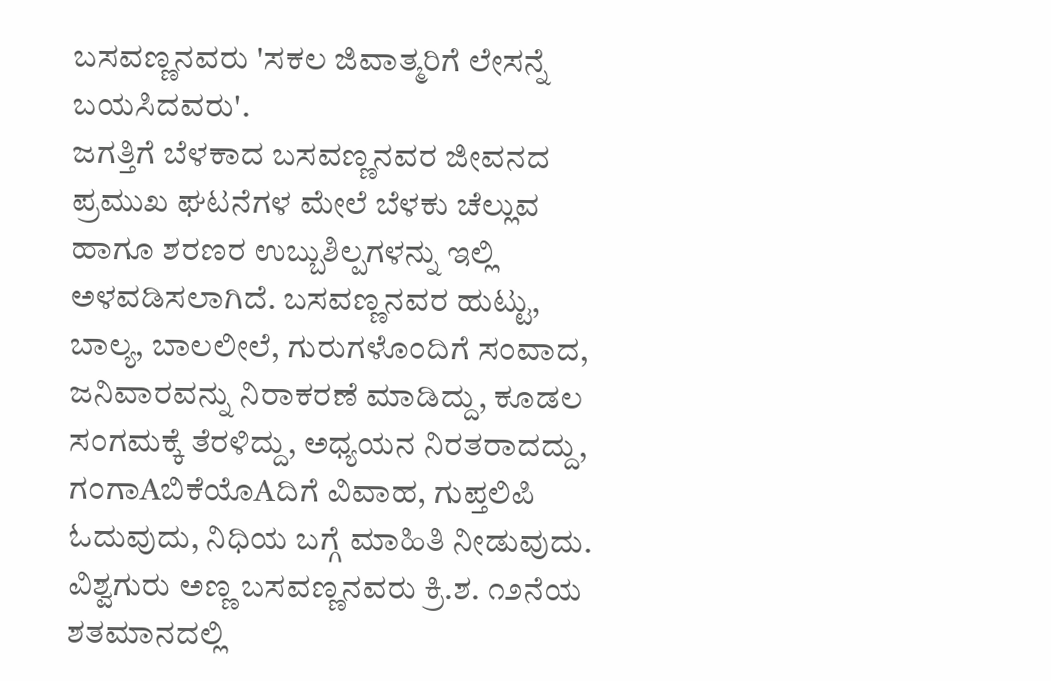ಬಸವಣ್ಣನವರು 'ಸಕಲ ಜಿವಾತ್ಮರಿಗೆ ಲೇಸನ್ನೆ ಬಯಸಿದವರು'.
ಜಗತ್ತಿಗೆ ಬೆಳಕಾದ ಬಸವಣ್ಣನವರ ಜೀವನದ ಪ್ರಮುಖ ಘಟನೆಗಳ ಮೇಲೆ ಬೆಳಕು ಚೆಲ್ಲುವ ಹಾಗೂ ಶರಣರ ಉಬ್ಬುಶಿಲ್ಪಗಳನ್ನು ಇಲ್ಲಿ ಅಳವಡಿಸಲಾಗಿದೆ. ಬಸವಣ್ಣನವರ ಹುಟ್ಟು, ಬಾಲ್ಯ, ಬಾಲಲೀಲೆ, ಗುರುಗಳೊಂದಿಗೆ ಸಂವಾದ, ಜನಿವಾರವನ್ನು ನಿರಾಕರಣೆ ಮಾಡಿದ್ದು, ಕೂಡಲ ಸಂಗಮಕ್ಕೆ ತೆರಳಿದ್ದು, ಅಧ್ಯಯನ ನಿರತರಾದದ್ದು, ಗಂಗಾAಬಿಕೆಯೊAದಿಗೆ ವಿವಾಹ, ಗುಪ್ತಲಿಪಿ ಓದುವುದು, ನಿಧಿಯ ಬಗ್ಗೆ ಮಾಹಿತಿ ನೀಡುವುದು.
ವಿಶ್ವಗುರು ಅಣ್ಣ ಬಸವಣ್ಣನವರು ಕ್ರಿ.ಶ. ೧೨ನೆಯ ಶತಮಾನದಲ್ಲಿ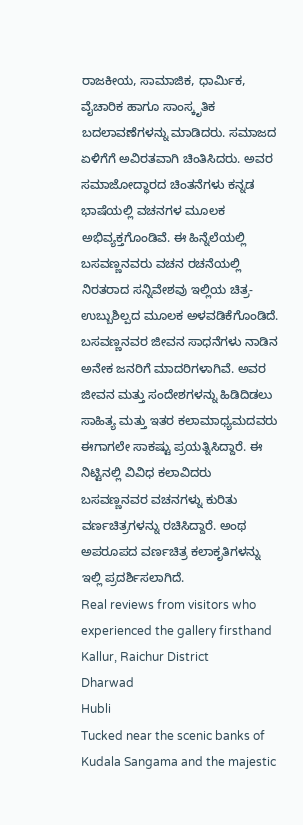ರಾಜಕೀಯ, ಸಾಮಾಜಿಕ, ಧಾರ್ಮಿಕ, ವೈಚಾರಿಕ ಹಾಗೂ ಸಾಂಸ್ಕೃತಿಕ ಬದಲಾವಣೆಗಳನ್ನು ಮಾಡಿದರು. ಸಮಾಜದ ಏಳಿಗೆಗೆ ಅವಿರತವಾಗಿ ಚಿಂತಿಸಿದರು. ಅವರ ಸಮಾಜೋದ್ಧಾರದ ಚಿಂತನೆಗಳು ಕನ್ನಡ ಭಾಷೆಯಲ್ಲಿ ವಚನಗಳ ಮೂಲಕ ಅಭಿವ್ಯಕ್ತಗೊಂಡಿವೆ. ಈ ಹಿನ್ನೆಲೆಯಲ್ಲಿ ಬಸವಣ್ಣನವರು ವಚನ ರಚನೆಯಲ್ಲಿ ನಿರತರಾದ ಸನ್ನಿವೇಶವು ಇಲ್ಲಿಯ ಚಿತ್ರ-ಉಬ್ಬುಶಿಲ್ಪದ ಮೂಲಕ ಅಳವಡಿಕೆಗೊಂಡಿದೆ.
ಬಸವಣ್ಣನವರ ಜೀವನ ಸಾಧನೆಗಳು ನಾಡಿನ ಅನೇಕ ಜನರಿಗೆ ಮಾದರಿಗಳಾಗಿವೆ. ಅವರ ಜೀವನ ಮತ್ತು ಸಂದೇಶಗಳನ್ನು ಹಿಡಿದಿಡಲು ಸಾಹಿತ್ಯ ಮತ್ತು ಇತರ ಕಲಾಮಾಧ್ಯಮದವರು ಈಗಾಗಲೇ ಸಾಕಷ್ಟು ಪ್ರಯತ್ನಿಸಿದ್ದಾರೆ. ಈ ನಿಟ್ಟಿನಲ್ಲಿ ವಿವಿಧ ಕಲಾವಿದರು ಬಸವಣ್ಣನವರ ವಚನಗಳ್ನು ಕುರಿತು ವರ್ಣಚಿತ್ರಗಳನ್ನು ರಚಿಸಿದ್ದಾರೆ. ಅಂಥ ಅಪರೂಪದ ವರ್ಣಚಿತ್ರ ಕಲಾಕೃತಿಗಳನ್ನು ಇಲ್ಲಿ ಪ್ರದರ್ಶಿಸಲಾಗಿದೆ.
Real reviews from visitors who experienced the gallery firsthand
Kallur, Raichur District
Dharwad
Hubli
Tucked near the scenic banks of Kudala Sangama and the majestic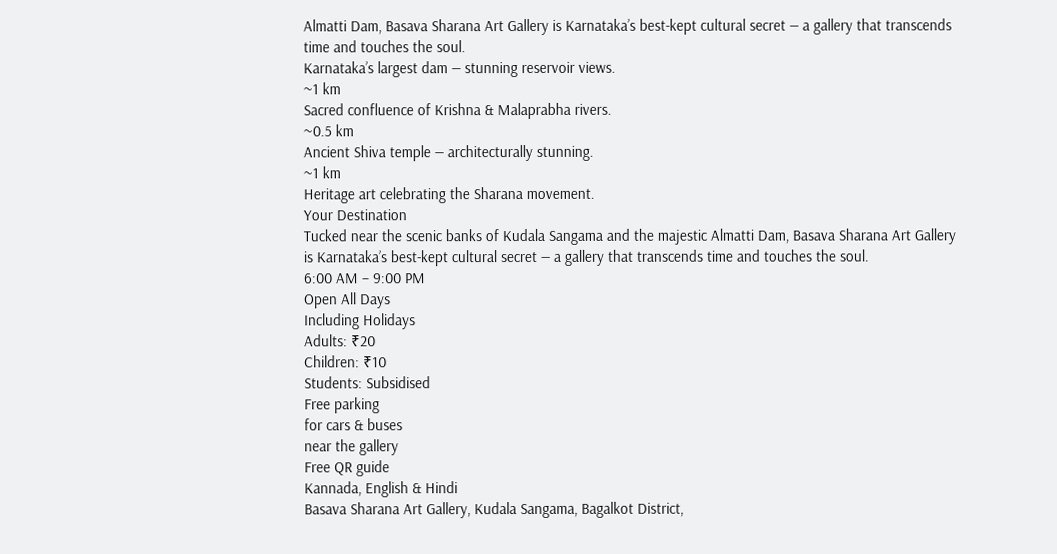Almatti Dam, Basava Sharana Art Gallery is Karnataka’s best-kept cultural secret — a gallery that transcends time and touches the soul.
Karnataka’s largest dam — stunning reservoir views.
~1 km
Sacred confluence of Krishna & Malaprabha rivers.
~0.5 km
Ancient Shiva temple — architecturally stunning.
~1 km
Heritage art celebrating the Sharana movement.
Your Destination
Tucked near the scenic banks of Kudala Sangama and the majestic Almatti Dam, Basava Sharana Art Gallery is Karnataka’s best-kept cultural secret — a gallery that transcends time and touches the soul.
6:00 AM – 9:00 PM
Open All Days
Including Holidays
Adults: ₹20
Children: ₹10
Students: Subsidised
Free parking
for cars & buses
near the gallery
Free QR guide
Kannada, English & Hindi
Basava Sharana Art Gallery, Kudala Sangama, Bagalkot District,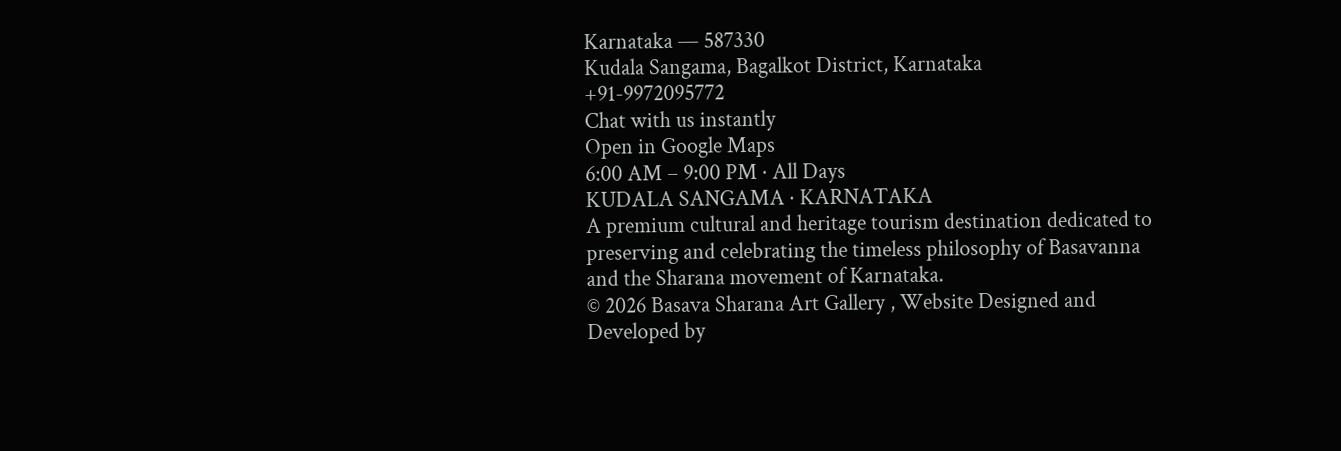Karnataka — 587330
Kudala Sangama, Bagalkot District, Karnataka
+91-9972095772
Chat with us instantly
Open in Google Maps
6:00 AM – 9:00 PM · All Days
KUDALA SANGAMA · KARNATAKA
A premium cultural and heritage tourism destination dedicated to preserving and celebrating the timeless philosophy of Basavanna and the Sharana movement of Karnataka.
© 2026 Basava Sharana Art Gallery , Website Designed and Developed by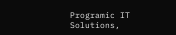Programic IT Solutions,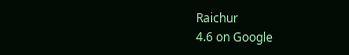Raichur
4.6 on Google